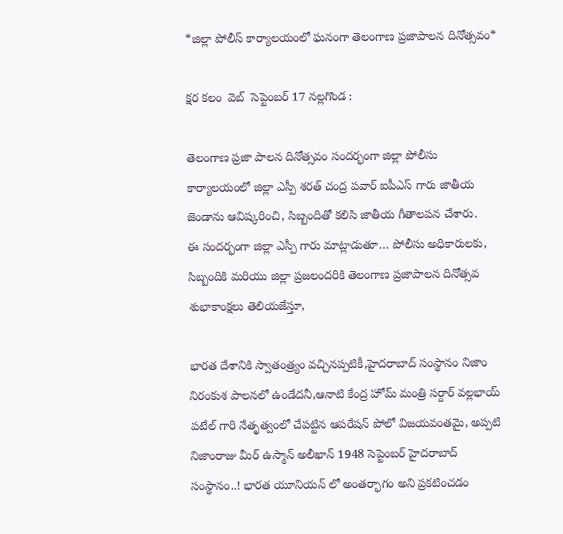*జిల్లా పోలీస్ కార్యాలయంలో ఘనంగా తెలంగాణ ప్రజాపాలన దినోత్సవం*

క్షర కలం  వెబ్  సెప్టెంబర్ 17 నల్లగొండ :

తెలంగాణ ప్రజా పాలన దినోత్సవం సందర్భంగా జిల్లా పోలీసు కార్యాలయంలో జిల్లా ఎస్పీ శరత్ చంద్ర పవార్ ఐపీఎస్ గారు జాతీయ జెండాను ఆవిష్కరించి, సిబ్బందితో కలిసి జాతీయ గీతాలపన చేశారు.
ఈ సందర్భంగా జిల్లా ఎస్పీ గారు మాట్లాడుతూ… పోలీసు అధికారులకు, సిబ్బందికి మరియు జిల్లా ప్రజలందరికి తెలంగాణ ప్రజాపాలన దినోత్సవ శుభాకాంక్షలు తెలియజేస్తూ,

భారత దేశానికి స్వాతంత్ర్యం వచ్చినప్పటికీ,హైదరాబాద్ సంస్థానం నిజాం నిరంకుశ పాలనలో ఉండేదనీ,ఆనాటి కేంద్ర హోమ్ మంత్రి సర్దార్ వల్లభాయ్ పటేల్ గారి నేతృత్వంలో చేపట్టిన ఆపరేషన్ పోలో విజయవంతమై, అప్పటి నిజాంరాజు మీర్ ఉస్మాన్ అలీఖాన్ 1948 సెప్టెంబర్ హైదరాబాద్ సంస్థానం..! భారత యూనియన్ లో అంతర్భాగం అని ప్రకటించడం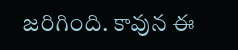జరిగింది. కావున ఈ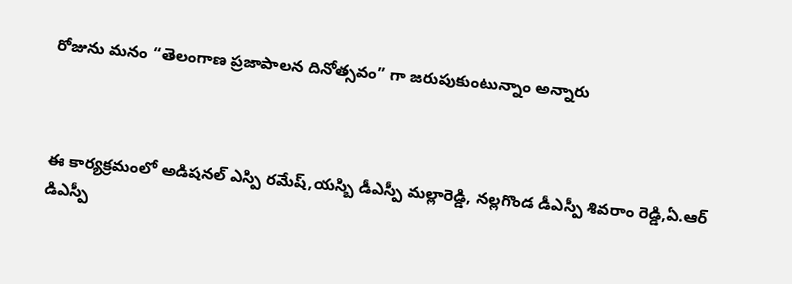రోజును మనం “తెలంగాణ ప్రజాపాలన దినోత్సవం” గా జరుపుకుంటున్నాం అన్నారు



ఈ కార్యక్రమంలో అడిషనల్ ఎస్పి రమేష్,యస్బి డీఎస్పీ మల్లారెడ్డి, నల్లగొండ డీఎస్పీ శివరాం రెడ్డి,ఏ.ఆర్ డిఎస్పీ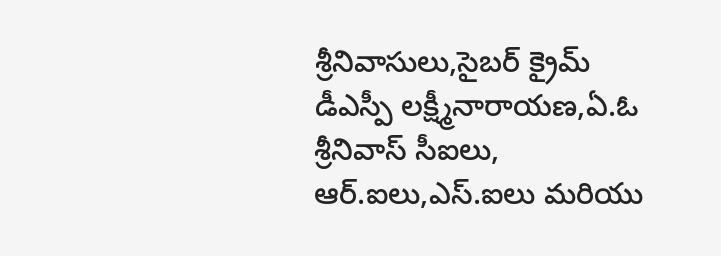శ్రీనివాసులు,సైబర్ క్రైమ్ డీఎస్పీ లక్ష్మీనారాయణ,ఏ.ఓ శ్రీనివాస్ సీఐలు, ఆర్.ఐలు,ఎస్.ఐలు మరియు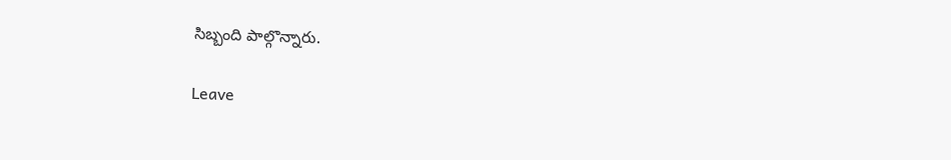సిబ్బంది పాల్గొన్నారు.

Leave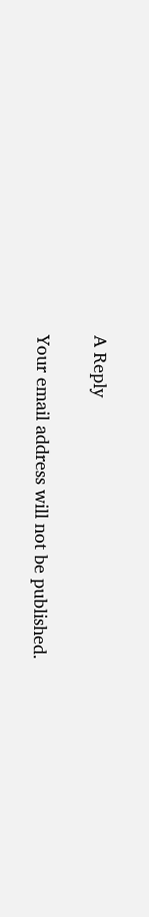A Reply

Your email address will not be published.